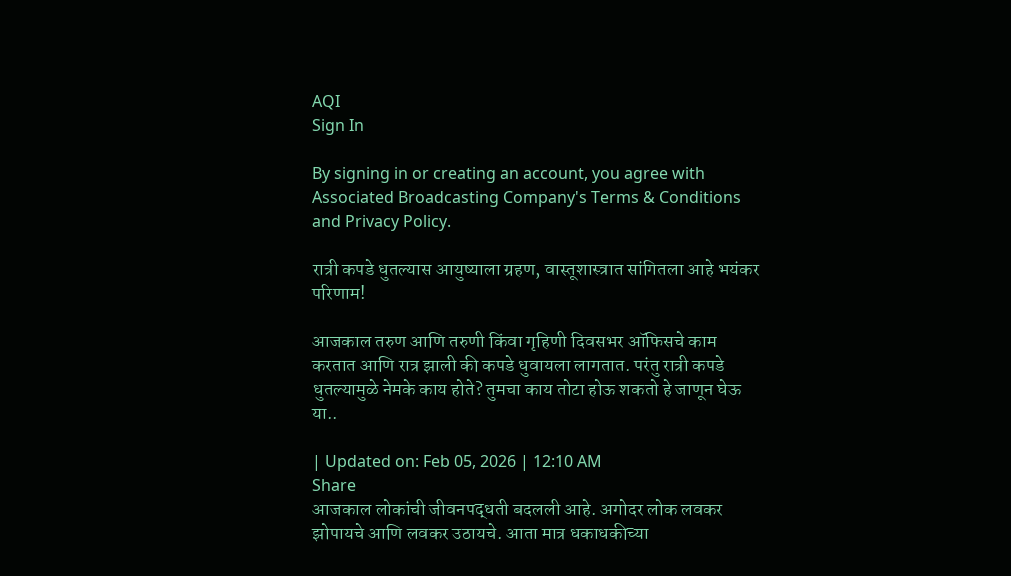AQI
Sign In

By signing in or creating an account, you agree with Associated Broadcasting Company's Terms & Conditions and Privacy Policy.

रात्री कपडे धुतल्यास आयुष्याला ग्रहण, वास्तूशास्त्रात सांगितला आहे भयंकर परिणाम!

आजकाल तरुण आणि तरुणी किंवा गृहिणी दिवसभर ऑफिसचे काम करतात आणि रात्र झाली की कपडे धुवायला लागतात. परंतु रात्री कपडे धुतल्यामुळे नेमके काय होते? तुमचा काय तोटा होऊ शकतो हे जाणून घेऊ या..

| Updated on: Feb 05, 2026 | 12:10 AM
Share
आजकाल लोकांची जीवनपद्धती बदलली आहे. अगोदर लोक लवकर झोपायचे आणि लवकर उठायचे. आता मात्र धकाधकीच्या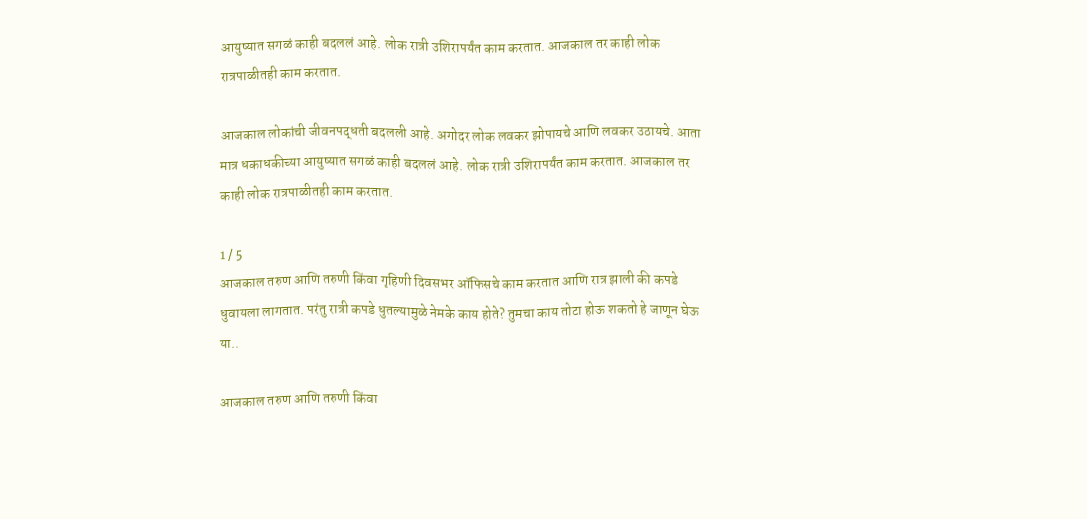आयुष्यात सगळं काही बदललं आहे. लोक रात्री उशिरापर्यंत काम करतात. आजकाल तर काही लोक रात्रपाळीतही काम करतात.

आजकाल लोकांची जीवनपद्धती बदलली आहे. अगोदर लोक लवकर झोपायचे आणि लवकर उठायचे. आता मात्र धकाधकीच्या आयुष्यात सगळं काही बदललं आहे. लोक रात्री उशिरापर्यंत काम करतात. आजकाल तर काही लोक रात्रपाळीतही काम करतात.

1 / 5
आजकाल तरुण आणि तरुणी किंवा गृहिणी दिवसभर ऑफिसचे काम करतात आणि रात्र झाली की कपडे धुवायला लागतात. परंतु रात्री कपडे धुतल्यामुळे नेमके काय होते? तुमचा काय तोटा होऊ शकतो हे जाणून घेऊ या..

आजकाल तरुण आणि तरुणी किंवा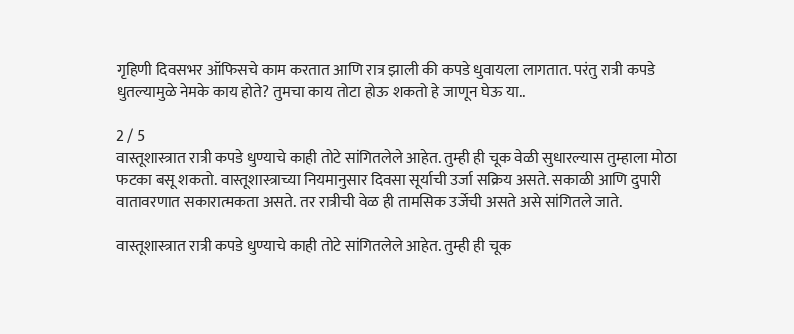गृहिणी दिवसभर ऑफिसचे काम करतात आणि रात्र झाली की कपडे धुवायला लागतात. परंतु रात्री कपडे धुतल्यामुळे नेमके काय होते? तुमचा काय तोटा होऊ शकतो हे जाणून घेऊ या..

2 / 5
वास्तूशास्त्रात रात्री कपडे धुण्याचे काही तोटे सांगितलेले आहेत. तुम्ही ही चूक वेळी सुधारल्यास तुम्हाला मोठा फटका बसू शकतो. वास्तूशास्त्राच्या नियमानुसार दिवसा सूर्याची उर्जा सक्रिय असते. सकाळी आणि दुपारी वातावरणात सकारात्मकता असते. तर रात्रीची वेळ ही तामसिक उर्जेची असते असे सांगितले जाते.

वास्तूशास्त्रात रात्री कपडे धुण्याचे काही तोटे सांगितलेले आहेत. तुम्ही ही चूक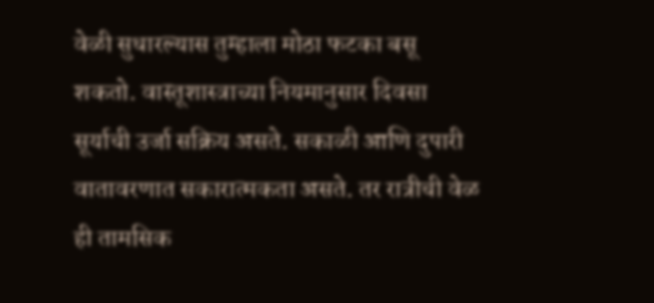वेळी सुधारल्यास तुम्हाला मोठा फटका बसू शकतो. वास्तूशास्त्राच्या नियमानुसार दिवसा सूर्याची उर्जा सक्रिय असते. सकाळी आणि दुपारी वातावरणात सकारात्मकता असते. तर रात्रीची वेळ ही तामसिक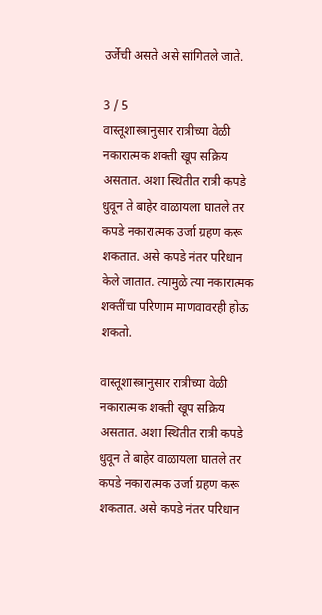उर्जेची असते असे सांगितले जाते.

3 / 5
वास्तूशास्त्रानुसार रात्रीच्या वेळी नकारात्मक शक्ती खूप सक्रिय असतात. अशा स्थितीत रात्री कपडे धुवून ते बाहेर वाळायला घातले तर  कपडे नकारात्मक उर्जा ग्रहण करू शकतात. असे कपडे नंतर परिधान केले जातात. त्यामुळे त्या नकारात्मक शक्तींचा परिणाम माणवावरही होऊ शकतो.

वास्तूशास्त्रानुसार रात्रीच्या वेळी नकारात्मक शक्ती खूप सक्रिय असतात. अशा स्थितीत रात्री कपडे धुवून ते बाहेर वाळायला घातले तर कपडे नकारात्मक उर्जा ग्रहण करू शकतात. असे कपडे नंतर परिधान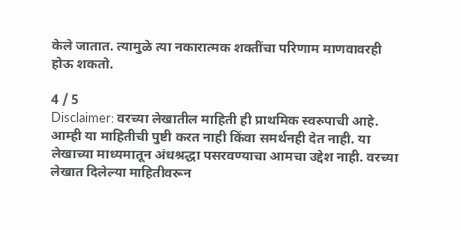केले जातात. त्यामुळे त्या नकारात्मक शक्तींचा परिणाम माणवावरही होऊ शकतो.

4 / 5
Disclaimer: वरच्या लेखातील माहिती ही प्राथमिक स्वरुपाची आहे. आम्ही या माहितीची पुष्टी करत नाही किंवा समर्थनही देत नाही. या लेखाच्या माध्यमातून अंधश्रद्धा पसरवण्याचा आमचा उद्देश नाही. वरच्या लेखात दिलेल्या माहितीवरून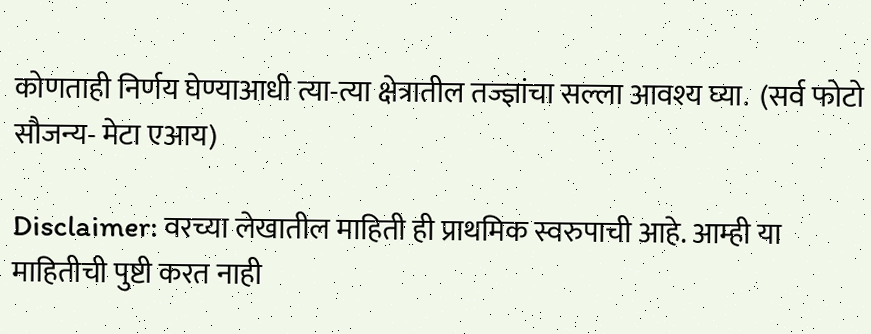कोणताही निर्णय घेण्याआधी त्या-त्या क्षेत्रातील तज्ज्ञांचा सल्ला आवश्य घ्या.  (सर्व फोटो सौजन्य- मेटा एआय)

Disclaimer: वरच्या लेखातील माहिती ही प्राथमिक स्वरुपाची आहे. आम्ही या माहितीची पुष्टी करत नाही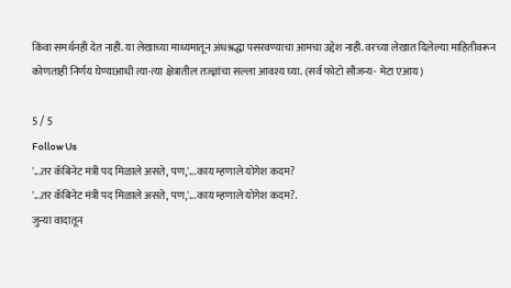किंवा समर्थनही देत नाही. या लेखाच्या माध्यमातून अंधश्रद्धा पसरवण्याचा आमचा उद्देश नाही. वरच्या लेखात दिलेल्या माहितीवरून कोणताही निर्णय घेण्याआधी त्या-त्या क्षेत्रातील तज्ज्ञांचा सल्ला आवश्य घ्या. (सर्व फोटो सौजन्य- मेटा एआय)

5 / 5
Follow Us
'...तर कॅबिनेट मंत्री पद मिळाले असते, पण,'...काय म्हणाले योगेश कदम?
'...तर कॅबिनेट मंत्री पद मिळाले असते, पण,'...काय म्हणाले योगेश कदम?.
जुन्या वादातून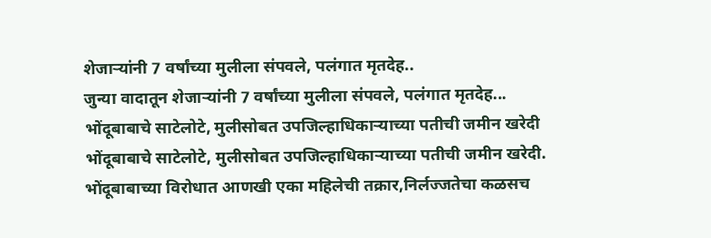शेजाऱ्यांनी 7 वर्षांच्या मुलीला संपवले, पलंगात मृतदेह..
जुन्या वादातून शेजाऱ्यांनी 7 वर्षांच्या मुलीला संपवले, पलंगात मृतदेह...
भोंदूबाबाचे साटेलोटे, मुलीसोबत उपजिल्हाधिकाऱ्याच्या पतीची जमीन खरेदी
भोंदूबाबाचे साटेलोटे, मुलीसोबत उपजिल्हाधिकाऱ्याच्या पतीची जमीन खरेदी.
भोंदूबाबाच्या विरोधात आणखी एका महिलेची तक्रार,निर्लज्जतेचा कळसच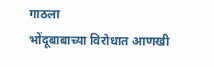गाठला
भोंदूबाबाच्या विरोधात आणखी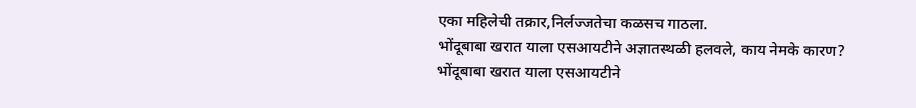एका महिलेची तक्रार,निर्लज्जतेचा कळसच गाठला.
भोंदूबाबा खरात याला एसआयटीने अज्ञातस्थळी हलवले, काय नेमके कारण?
भोंदूबाबा खरात याला एसआयटीने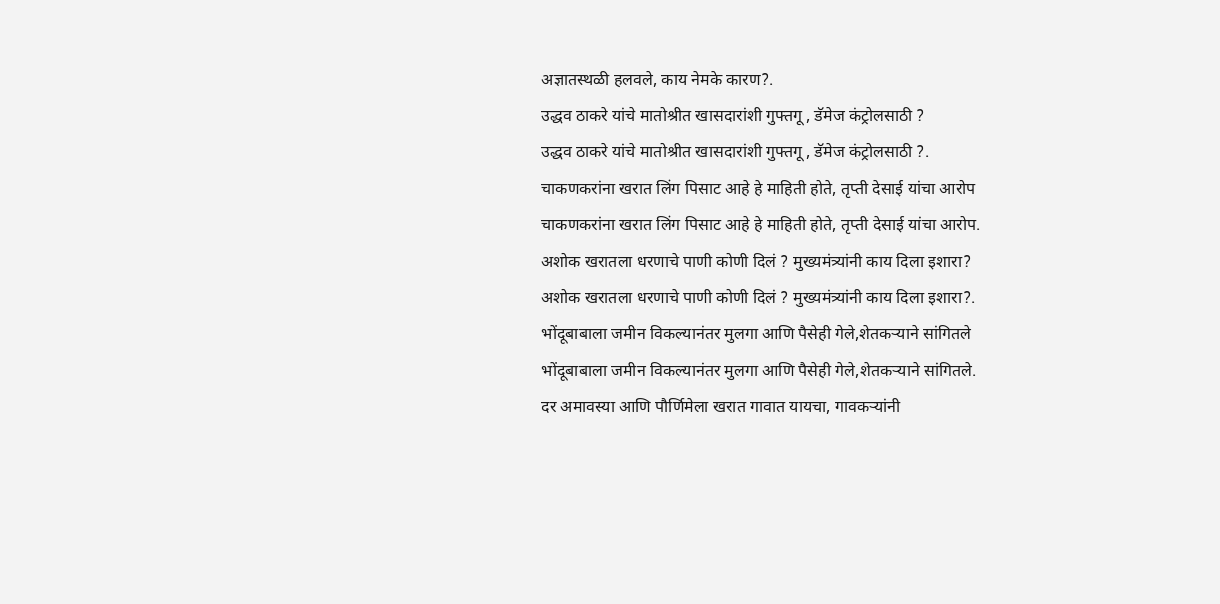अज्ञातस्थळी हलवले, काय नेमके कारण?.
उद्धव ठाकरे यांचे मातोश्रीत खासदारांशी गुफ्तगू , डॅमेज कंट्रोलसाठी ?
उद्धव ठाकरे यांचे मातोश्रीत खासदारांशी गुफ्तगू , डॅमेज कंट्रोलसाठी ?.
चाकणकरांना खरात लिंग पिसाट आहे हे माहिती होते, तृप्ती देसाई यांचा आरोप
चाकणकरांना खरात लिंग पिसाट आहे हे माहिती होते, तृप्ती देसाई यांचा आरोप.
अशोक खरातला धरणाचे पाणी कोणी दिलं ? मुख्यमंत्र्यांनी काय दिला इशारा?
अशोक खरातला धरणाचे पाणी कोणी दिलं ? मुख्यमंत्र्यांनी काय दिला इशारा?.
भोंदूबाबाला जमीन विकल्यानंतर मुलगा आणि पैसेही गेले,शेतकऱ्याने सांगितले
भोंदूबाबाला जमीन विकल्यानंतर मुलगा आणि पैसेही गेले,शेतकऱ्याने सांगितले.
दर अमावस्या आणि पौर्णिमेला खरात गावात यायचा, गावकऱ्यांनी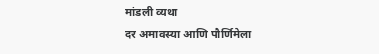मांडली व्यथा
दर अमावस्या आणि पौर्णिमेला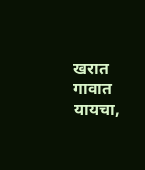खरात गावात यायचा,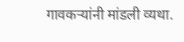गावकऱ्यांनी मांडली व्यथा.